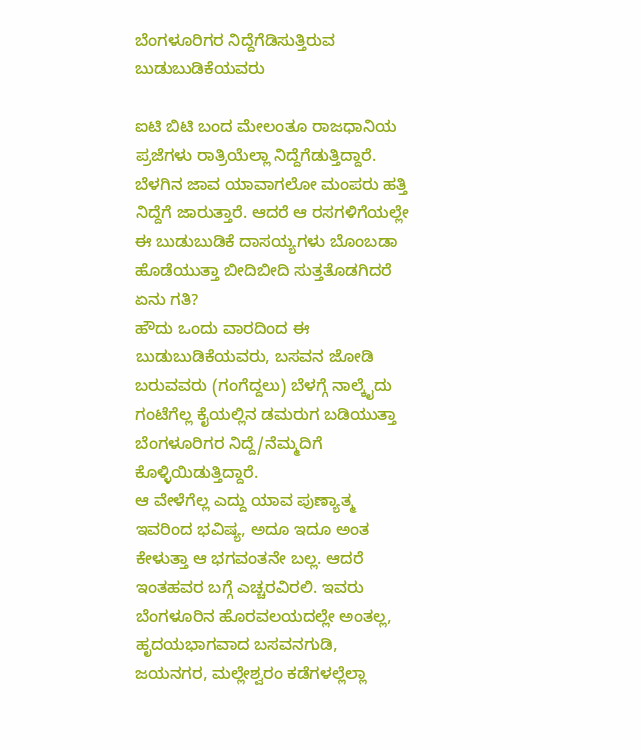ಬೆಂಗಳೂರಿಗರ ನಿದ್ದೆಗೆಡಿಸುತ್ತಿರುವ ಬುಡುಬುಡಿಕೆಯವರು

ಐಟಿ ಬಿಟಿ ಬಂದ ಮೇಲಂತೂ ರಾಜಧಾನಿಯ ಪ್ರಜೆಗಳು ರಾತ್ರಿಯೆಲ್ಲಾ ನಿದ್ದೆಗೆಡುತ್ತಿದ್ದಾರೆ. ಬೆಳಗಿನ ಜಾವ ಯಾವಾಗಲೋ ಮಂಪರು ಹತ್ತಿ ನಿದ್ದೆಗೆ ಜಾರುತ್ತಾರೆ. ಆದರೆ ಆ ರಸಗಳಿಗೆಯಲ್ಲೇ ಈ ಬುಡುಬುಡಿಕೆ ದಾಸಯ್ಯಗಳು ಬೊಂಬಡಾ ಹೊಡೆಯುತ್ತಾ ಬೀದಿಬೀದಿ ಸುತ್ತತೊಡಗಿದರೆ ಏನು ಗತಿ?
ಹೌದು ಒಂದು ವಾರದಿಂದ ಈ ಬುಡುಬುಡಿಕೆಯವರು, ಬಸವನ ಜೋಡಿ ಬರುವವರು (ಗಂಗೆದ್ದಲು) ಬೆಳಗ್ಗೆ ನಾಲ್ಕೈದು ಗಂಟೆಗೆಲ್ಲ ಕೈಯಲ್ಲಿನ ಡಮರುಗ ಬಡಿಯುತ್ತಾ ಬೆಂಗಳೂರಿಗರ ನಿದ್ದೆ/ನೆಮ್ಮದಿಗೆ ಕೊಳ್ಳಿಯಿಡುತ್ತಿದ್ದಾರೆ.
ಆ ವೇಳೆಗೆಲ್ಲ ಎದ್ದು ಯಾವ ಪುಣ್ಯಾತ್ಮ ಇವರಿಂದ ಭವಿಷ್ಯ, ಅದೂ ಇದೂ ಅಂತ ಕೇಳುತ್ತಾ ಆ ಭಗವಂತನೇ ಬಲ್ಲ. ಆದರೆ ಇಂತಹವರ ಬಗ್ಗೆ ಎಚ್ಚರವಿರಲಿ. ಇವರು ಬೆಂಗಳೂರಿನ ಹೊರವಲಯದಲ್ಲೇ ಅಂತಲ್ಲ, ಹೃದಯಭಾಗವಾದ ಬಸವನಗುಡಿ, ಜಯನಗರ, ಮಲ್ಲೇಶ್ವರಂ ಕಡೆಗಳಲ್ಲೆಲ್ಲಾ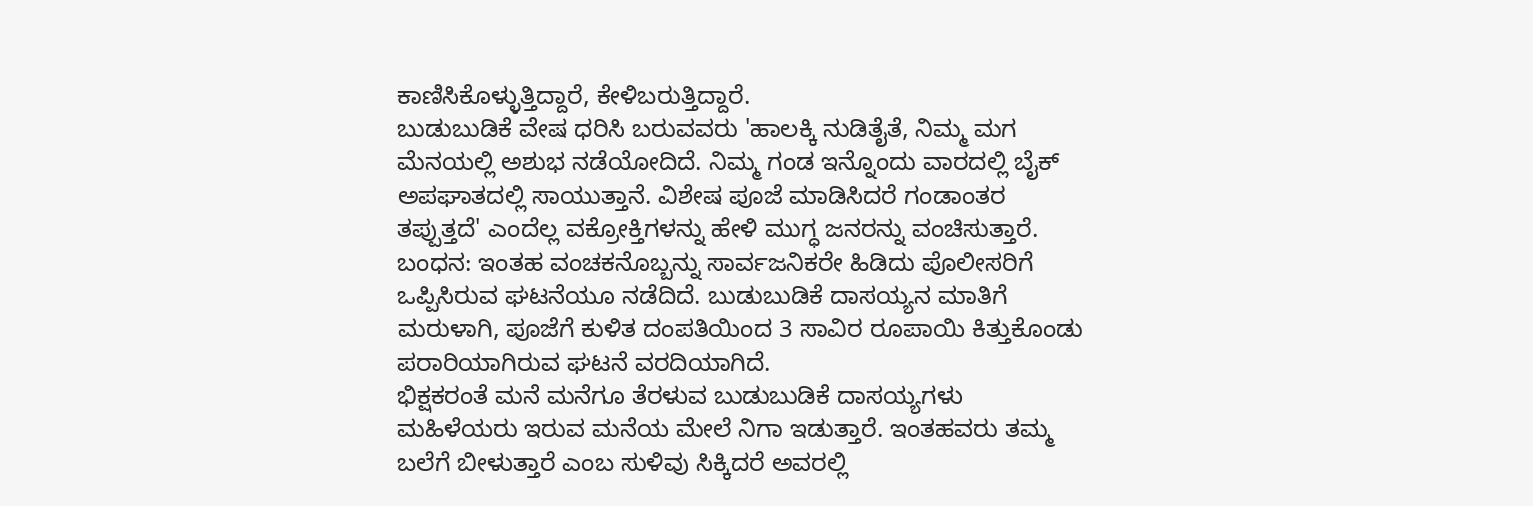ಕಾಣಿಸಿಕೊಳ್ಳುತ್ತಿದ್ದಾರೆ, ಕೇಳಿಬರುತ್ತಿದ್ದಾರೆ.
ಬುಡುಬುಡಿಕೆ ವೇಷ ಧರಿಸಿ ಬರುವವರು 'ಹಾಲಕ್ಕಿ ನುಡಿತೈತೆ, ನಿಮ್ಮ ಮಗ ಮೆನಯಲ್ಲಿ ಅಶುಭ ನಡೆಯೋದಿದೆ. ನಿಮ್ಮ ಗಂಡ ಇನ್ನೊಂದು ವಾರದಲ್ಲಿ ಬೈಕ್ ಅಪಘಾತದಲ್ಲಿ ಸಾಯುತ್ತಾನೆ. ವಿಶೇಷ ಪೂಜೆ ಮಾಡಿಸಿದರೆ ಗಂಡಾಂತರ ತಪ್ಪುತ್ತದೆ' ಎಂದೆಲ್ಲ ವಕ್ರೋಕ್ತಿಗಳನ್ನು ಹೇಳಿ ಮುಗ್ಧ ಜನರನ್ನು ವಂಚಿಸುತ್ತಾರೆ.
ಬಂಧನ: ಇಂತಹ ವಂಚಕನೊಬ್ಬನ್ನು ಸಾರ್ವಜನಿಕರೇ ಹಿಡಿದು ಪೊಲೀಸರಿಗೆ ಒಪ್ಪಿಸಿರುವ ಘಟನೆಯೂ ನಡೆದಿದೆ. ಬುಡುಬುಡಿಕೆ ದಾಸಯ್ಯನ ಮಾತಿಗೆ ಮರುಳಾಗಿ, ಪೂಜೆಗೆ ಕುಳಿತ ದಂಪತಿಯಿಂದ 3 ಸಾವಿರ ರೂಪಾಯಿ ಕಿತ್ತುಕೊಂಡು ಪರಾರಿಯಾಗಿರುವ ಘಟನೆ ವರದಿಯಾಗಿದೆ.
ಭಿಕ್ಷಕರಂತೆ ಮನೆ ಮನೆಗೂ ತೆರಳುವ ಬುಡುಬುಡಿಕೆ ದಾಸಯ್ಯಗಳು ಮಹಿಳೆಯರು ಇರುವ ಮನೆಯ ಮೇಲೆ ನಿಗಾ ಇಡುತ್ತಾರೆ. ಇಂತಹವರು ತಮ್ಮ ಬಲೆಗೆ ಬೀಳುತ್ತಾರೆ ಎಂಬ ಸುಳಿವು ಸಿಕ್ಕಿದರೆ ಅವರಲ್ಲಿ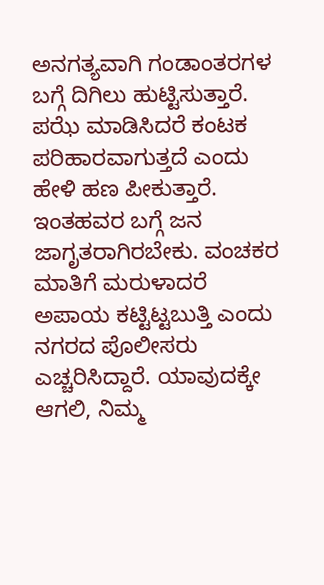ಅನಗತ್ಯವಾಗಿ ಗಂಡಾಂತರಗಳ ಬಗ್ಗೆ ದಿಗಿಲು ಹುಟ್ಟಿಸುತ್ತಾರೆ. ಪಝೆ ಮಾಡಿಸಿದರೆ ಕಂಟಕ ಪರಿಹಾರವಾಗುತ್ತದೆ ಎಂದು ಹೇಳಿ ಹಣ ಪೀಕುತ್ತಾರೆ.
ಇಂತಹವರ ಬಗ್ಗೆ ಜನ ಜಾಗೃತರಾಗಿರಬೇಕು. ವಂಚಕರ ಮಾತಿಗೆ ಮರುಳಾದರೆ ಅಪಾಯ ಕಟ್ಟಿಟ್ಟಬುತ್ತಿ ಎಂದು ನಗರದ ಪೊಲೀಸರು ಎಚ್ಚರಿಸಿದ್ದಾರೆ. ಯಾವುದಕ್ಕೇ ಆಗಲಿ, ನಿಮ್ಮ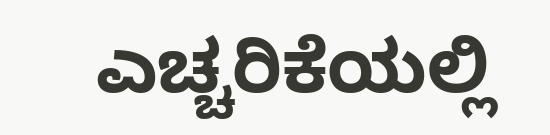ಎಚ್ಚರಿಕೆಯಲ್ಲಿ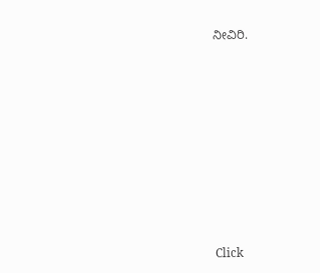ನೀವಿರಿ.












Click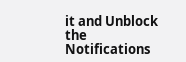it and Unblock the Notifications